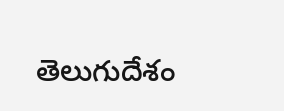తెలుగుదేశం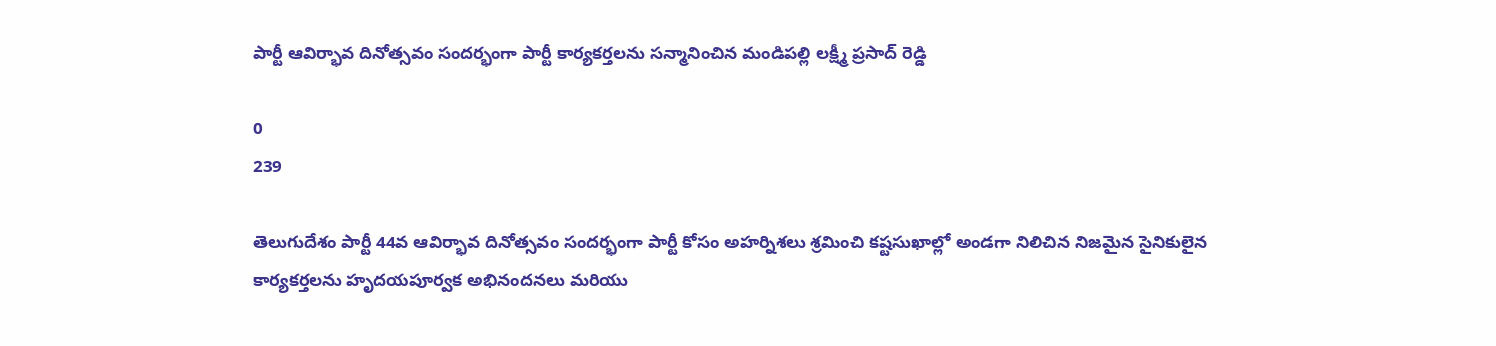పార్టీ ఆవిర్భావ దినోత్సవం సందర్భంగా పార్టీ కార్యకర్తలను సన్మానించిన మండిపల్లి లక్ష్మీ ప్రసాద్ రెడ్డి

0
239

తెలుగుదేశం పార్టీ 44వ ఆవిర్భావ దినోత్సవం సందర్భంగా పార్టీ కోసం అహర్నిశలు శ్రమించి కష్టసుఖాల్లో అండగా నిలిచిన నిజమైన సైనికులైన కార్యకర్తలను హృదయపూర్వక అభినందనలు మరియు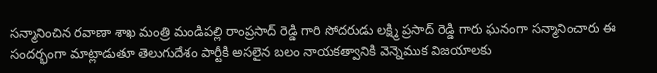సన్మానించిన రవాణా శాఖ మంత్రి మండిపల్లి రాంప్రసాద్ రెడ్డి గారి సోదరుడు లక్ష్మి ప్రసాద్ రెడ్డి గారు ఘనంగా సన్మానించారు ఈ సందర్భంగా మాట్లాడుతూ తెలుగుదేశం పార్టీకి అసలైన బలం నాయకత్వానికి వెన్నెముక విజయాలకు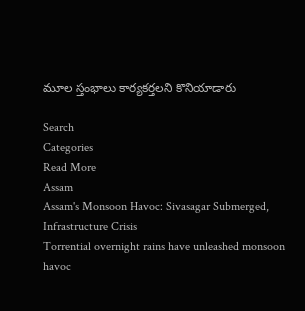మూల స్తంభాలు కార్యకర్తలని కొనియాడారు

Search
Categories
Read More
Assam
Assam's Monsoon Havoc: Sivasagar Submerged, Infrastructure Crisis
Torrential overnight rains have unleashed monsoon havoc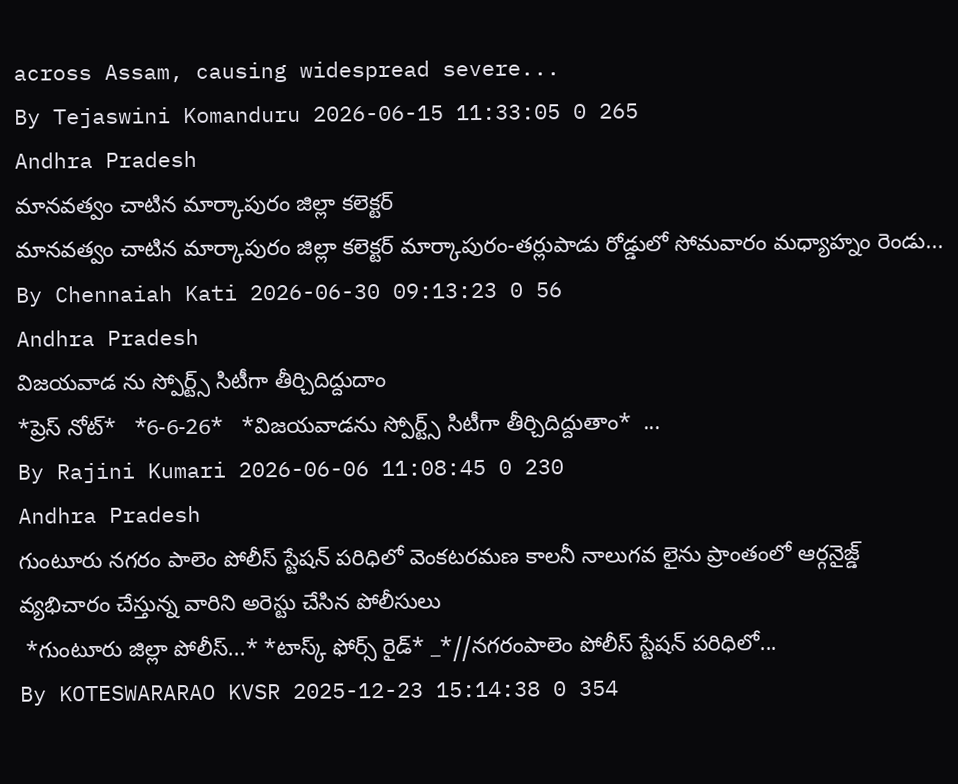across Assam, causing widespread severe...
By Tejaswini Komanduru 2026-06-15 11:33:05 0 265
Andhra Pradesh
మానవత్వం చాటిన మార్కాపురం జిల్లా కలెక్టర్
మానవత్వం చాటిన మార్కాపురం జిల్లా కలెక్టర్ మార్కాపురం-తర్లుపాడు రోడ్డులో సోమవారం మధ్యాహ్నం రెండు...
By Chennaiah Kati 2026-06-30 09:13:23 0 56
Andhra Pradesh
విజయవాడ ను స్పోర్ట్స్ సిటీగా తీర్చిదిద్దుదాం
*ప్రెస్ నోట్*   *6-6-26*   *విజయవాడను స్పోర్ట్స్ సిటీగా తీర్చిదిద్దుతాం*  ...
By Rajini Kumari 2026-06-06 11:08:45 0 230
Andhra Pradesh
గుంటూరు నగరం పాలెం పోలీస్ స్టేషన్ పరిధిలో వెంకటరమణ కాలనీ నాలుగవ లైను ప్రాంతంలో ఆర్గనైజ్డ్ వ్యభిచారం చేస్తున్న వారిని అరెస్టు చేసిన పోలీసులు
 *గుంటూరు జిల్లా పోలీస్...* *టాస్క్ ఫోర్స్ రైడ్* _*//నగరంపాలెం పోలీస్ స్టేషన్ పరిధిలో...
By KOTESWARARAO KVSR 2025-12-23 15:14:38 0 354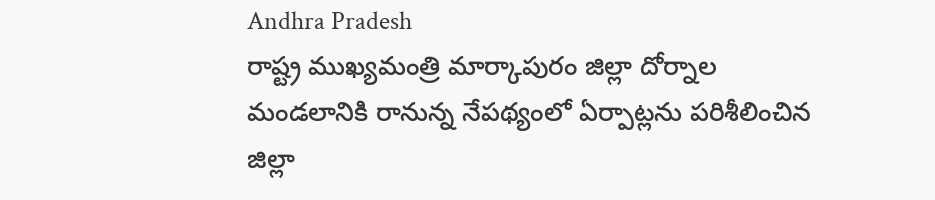Andhra Pradesh
రాష్ట్ర ముఖ్యమంత్రి మార్కాపురం జిల్లా దోర్నాల మండలానికి రానున్న నేపథ్యంలో ఏర్పాట్లను పరిశీలించిన జిల్లా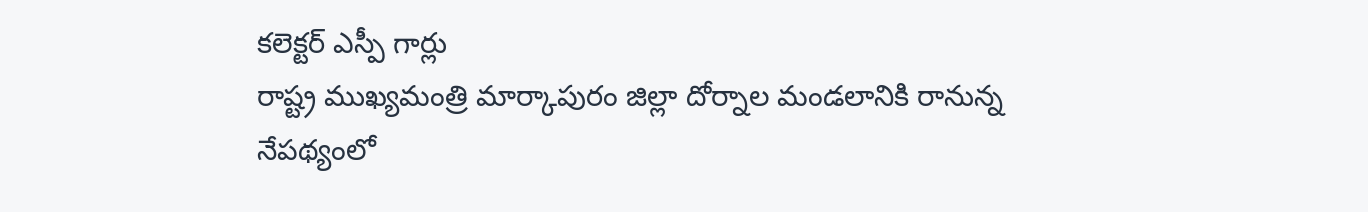కలెక్టర్ ఎస్పీ గార్లు
రాష్ట్ర ముఖ్యమంత్రి మార్కాపురం జిల్లా దోర్నాల మండలానికి రానున్న నేపథ్యంలో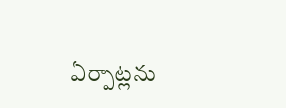ఏర్పాట్లను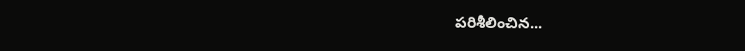పరిశీలించిన...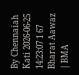By Chennaiah Kati 2026-06-25 14:23:07 1 67
Bharat Aawaz | BMA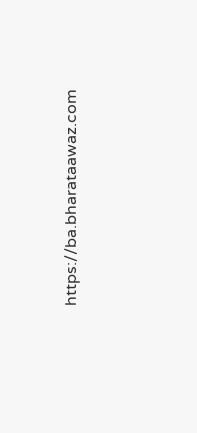https://ba.bharataawaz.com